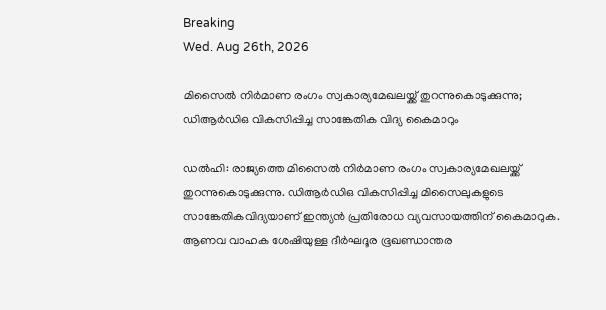Breaking
Wed. Aug 26th, 2026

മിസൈല്‍ നിര്‍മാണ രംഗം സ്വകാര്യമേഖലയ്ക്ക് തുറന്നുകൊടുക്കുന്നു; ഡിആര്‍ഡിഒ വികസിപ്പിച്ച സാങ്കേതിക വിദ്യ കൈമാറും

ഡല്‍ഹി: രാജ്യത്തെ മിസൈല്‍ നിര്‍മാണ രംഗം സ്വകാര്യമേഖലയ്ക്ക് തുറന്നുകൊടുക്കുന്നു. ഡിആര്‍ഡിഒ വികസിപ്പിച്ച മിസൈലുകളുടെ സാങ്കേതികവിദ്യയാണ് ഇന്ത്യന്‍ പ്രതിരോധ വ്യവസായത്തിന് കൈമാറുക. ആണവ വാഹക ശേഷിയുള്ള ദീര്‍ഘദൂര ഭൂഖണ്ഡാന്തര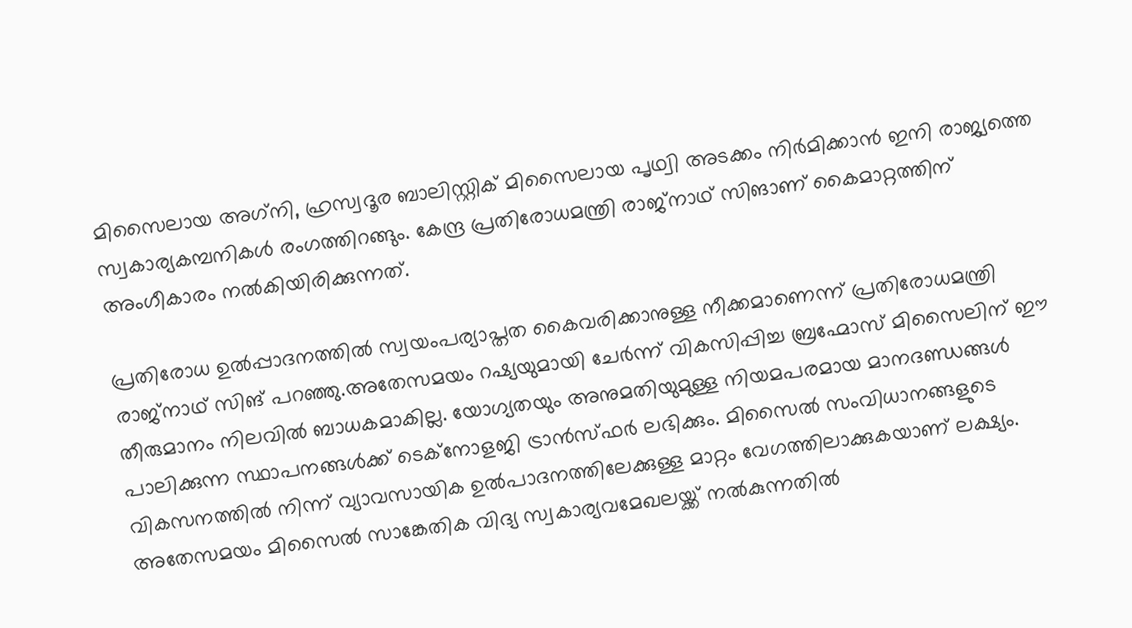മിസൈലായ അഗ്‌നി, ഹ്രസ്വദൂര ബാലിസ്റ്റിക് മിസൈലായ പൃഥ്വി അടക്കം നിര്‍മിക്കാന്‍ ഇനി രാജ്യത്തെ സ്വകാര്യകമ്പനികള്‍ രംഗത്തിറങ്ങും. കേന്ദ്ര പ്രതിരോധമന്ത്രി രാജ്‌നാഥ് സിങാണ് കൈമാറ്റത്തിന് അംഗീകാരം നല്‍കിയിരിക്കുന്നത്.

പ്രതിരോധ ഉല്‍പ്പാദനത്തില്‍ സ്വയംപര്യാപ്തത കൈവരിക്കാനുള്ള നീക്കമാണെന്ന് പ്രതിരോധമന്ത്രി രാജ്‌നാഥ് സിങ് പറഞ്ഞു.അതേസമയം റഷ്യയുമായി ചേര്‍ന്ന് വികസിപ്പിച്ച ബ്രഹ്മോസ് മിസൈലിന് ഈ തീരുമാനം നിലവില്‍ ബാധകമാകില്ല. യോഗ്യതയും അനുമതിയുമുള്ള നിയമപരമായ മാനദണ്ഡങ്ങള്‍ പാലിക്കുന്ന സ്ഥാപനങ്ങള്‍ക്ക് ടെക്‌നോളജി ട്രാന്‍സ്ഫര്‍ ലഭിക്കും. മിസൈല്‍ സംവിധാനങ്ങളുടെ വികസനത്തില്‍ നിന്ന് വ്യാവസായിക ഉല്‍പാദനത്തിലേക്കുള്ള മാറ്റം വേഗത്തിലാക്കുകയാണ് ലക്ഷ്യം. അതേസമയം മിസൈല്‍ സാങ്കേതിക വിദ്യ സ്വകാര്യവമേഖലയ്ക്ക് നല്‍കുന്നതില്‍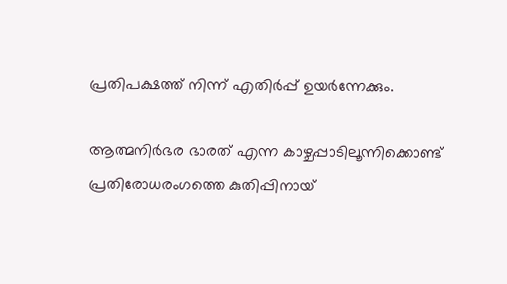പ്രതിപക്ഷത്ത് നിന്ന് എതിര്‍പ്പ് ഉയര്‍ന്നേക്കും.

ആത്മനിര്‍ഭര ഭാരത് എന്ന കാഴ്ചപ്പാടിലൂന്നിക്കൊണ്ട് പ്രതിരോധരംഗത്തെ കുതിപ്പിനായ്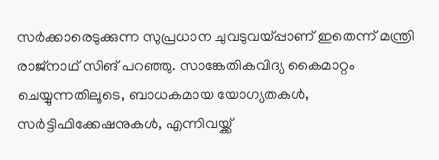സര്‍ക്കാരെടുക്കുന്ന സുപ്രധാന ചുവടുവയ്പ്പാണ് ഇതെന്ന് മന്ത്രി രാജ്‌നാഥ് സിങ് പറഞ്ഞു. സാങ്കേതികവിദ്യ കൈമാറ്റം ചെയ്യുന്നതിലൂടെ, ബാധകമായ യോഗ്യതകള്‍, സര്‍ട്ടിഫിക്കേഷനുകള്‍, എന്നിവയ്ക്ക്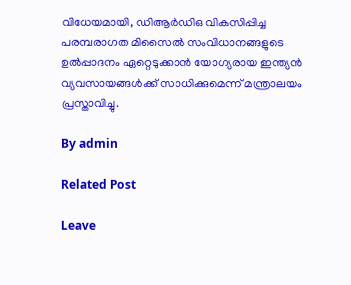വിധേയമായി, ഡിആര്‍ഡിഒ വികസിപ്പിച്ച പരമ്പരാഗത മിസൈല്‍ സംവിധാനങ്ങളുടെ ഉല്‍പ്പാദനം ഏറ്റെടുക്കാന്‍ യോഗ്യരായ ഇന്ത്യന്‍ വ്യവസായങ്ങള്‍ക്ക് സാധിക്കുമെന്ന് മന്ത്രാലയം പ്രസ്താവിച്ചു.

By admin

Related Post

Leave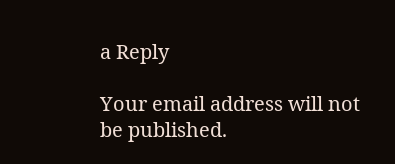a Reply

Your email address will not be published.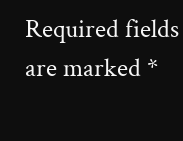Required fields are marked *